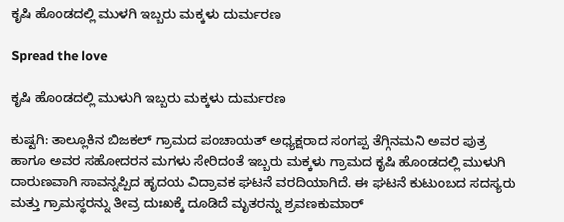ಕೃಷಿ ಹೊಂಡದಲ್ಲಿ ಮುಳಗಿ ಇಬ್ಬರು ಮಕ್ಕಳು ದುರ್ಮರಣ

Spread the love

ಕೃಷಿ ಹೊಂಡದಲ್ಲಿ ಮುಳುಗಿ ಇಬ್ಬರು ಮಕ್ಕಳು ದುರ್ಮರಣ

ಕುಷ್ಟಗಿ: ತಾಲ್ಲೂಕಿನ ಬಿಜಕಲ್ ಗ್ರಾಮದ ಪಂಚಾಯತ್ ಅಧ್ಯಕ್ಷರಾದ ಸಂಗಪ್ಪ ತೆಗ್ಗಿನಮನಿ ಅವರ ಪುತ್ರ ಹಾಗೂ ಅವರ ಸಹೋದರನ ಮಗಳು ಸೇರಿದಂತೆ ಇಬ್ಬರು ಮಕ್ಕಳು ಗ್ರಾಮದ ಕೃಷಿ ಹೊಂಡದಲ್ಲಿ ಮುಳುಗಿ ದಾರುಣವಾಗಿ ಸಾವನ್ನಪ್ಪಿದ ಹೃದಯ ವಿದ್ರಾವಕ ಘಟನೆ ವರದಿಯಾಗಿದೆ. ಈ ಘಟನೆ ಕುಟುಂಬದ ಸದಸ್ಯರು ಮತ್ತು ಗ್ರಾಮಸ್ಥರನ್ನು ತೀವ್ರ ದುಃಖಕ್ಕೆ ದೂಡಿದೆ ಮೃತರನ್ನು ಶ್ರವಣಕುಮಾರ್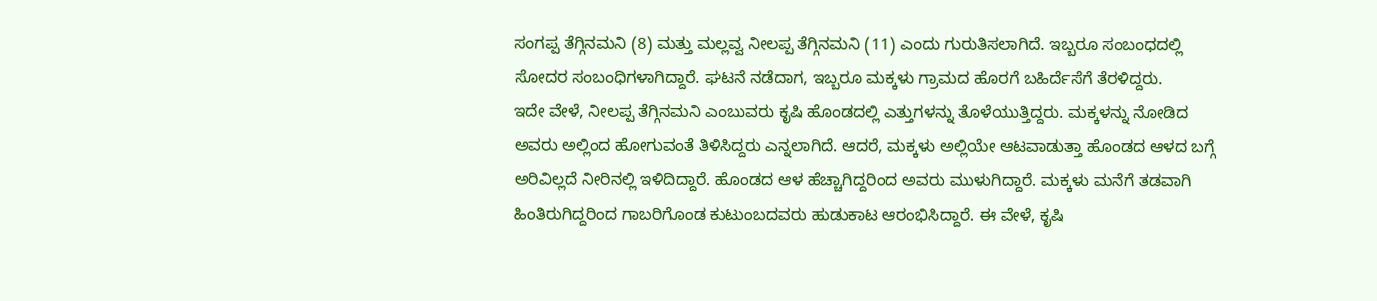ಸಂಗಪ್ಪ ತೆಗ್ಗಿನಮನಿ (8) ಮತ್ತು ಮಲ್ಲವ್ವ ನೀಲಪ್ಪ ತೆಗ್ಗಿನಮನಿ (11) ಎಂದು ಗುರುತಿಸಲಾಗಿದೆ. ಇಬ್ಬರೂ ಸಂಬಂಧದಲ್ಲಿ ಸೋದರ ಸಂಬಂಧಿಗಳಾಗಿದ್ದಾರೆ. ಘಟನೆ ನಡೆದಾಗ, ಇಬ್ಬರೂ ಮಕ್ಕಳು ಗ್ರಾಮದ ಹೊರಗೆ ಬಹಿರ್ದೆಸೆಗೆ ತೆರಳಿದ್ದರು.
ಇದೇ ವೇಳೆ, ನೀಲಪ್ಪ ತೆಗ್ಗಿನಮನಿ ಎಂಬುವರು ಕೃಷಿ ಹೊಂಡದಲ್ಲಿ ಎತ್ತುಗಳನ್ನು ತೊಳೆಯುತ್ತಿದ್ದರು. ಮಕ್ಕಳನ್ನು ನೋಡಿದ ಅವರು ಅಲ್ಲಿಂದ ಹೋಗುವಂತೆ ತಿಳಿಸಿದ್ದರು ಎನ್ನಲಾಗಿದೆ. ಆದರೆ, ಮಕ್ಕಳು ಅಲ್ಲಿಯೇ ಆಟವಾಡುತ್ತಾ ಹೊಂಡದ ಆಳದ ಬಗ್ಗೆ ಅರಿವಿಲ್ಲದೆ ನೀರಿನಲ್ಲಿ ಇಳಿದಿದ್ದಾರೆ. ಹೊಂಡದ ಆಳ ಹೆಚ್ಚಾಗಿದ್ದರಿಂದ ಅವರು ಮುಳುಗಿದ್ದಾರೆ. ಮಕ್ಕಳು ಮನೆಗೆ ತಡವಾಗಿ ಹಿಂತಿರುಗಿದ್ದರಿಂದ ಗಾಬರಿಗೊಂಡ ಕುಟುಂಬದವರು ಹುಡುಕಾಟ ಆರಂಭಿಸಿದ್ದಾರೆ. ಈ ವೇಳೆ, ಕೃಷಿ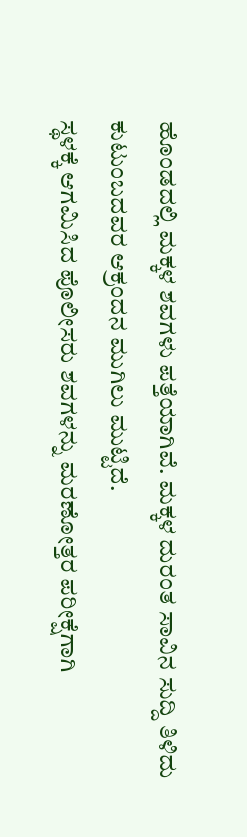ಹೊಂಡದಲ್ಲಿ ಮಕ್ಕಳ ಶವಗಳು ಪತ್ತೆಯಾಗಿವೆ. ಮಕ್ಕಳ ದುರಂತ ಸಾವಿನ ಸುದ್ದಿ ತಿಳಿದು ಕುಟುಂಬದವರ ಆಕ್ರಂದನ ಮುಗಿಲು ಮುಟ್ಟಿದೆ.
ಸ್ಥಳಕ್ಕೆ ಆಗಮಿಸಿದ ಪೊಲೀಸರು ಶವಗಳನ್ನು ಮರಣೋತ್ತರ ಪರೀಕ್ಷೆಗಾಗಿ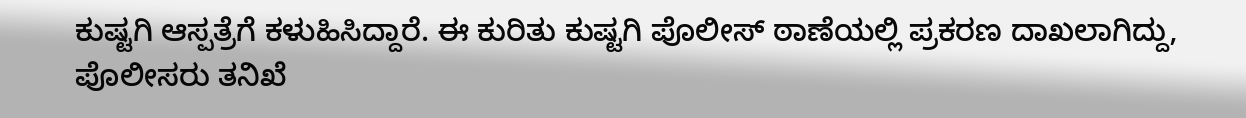ಕುಷ್ಟಗಿ ಆಸ್ಪತ್ರೆಗೆ ಕಳುಹಿಸಿದ್ದಾರೆ. ಈ ಕುರಿತು ಕುಷ್ಟಗಿ ಪೊಲೀಸ್ ಠಾಣೆಯಲ್ಲಿ ಪ್ರಕರಣ ದಾಖಲಾಗಿದ್ದು, ಪೊಲೀಸರು ತನಿಖೆ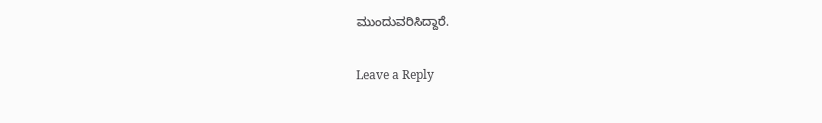ಮುಂದುವರಿಸಿದ್ದಾರೆ.

Leave a Reply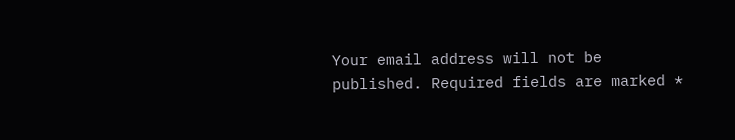Your email address will not be published. Required fields are marked *